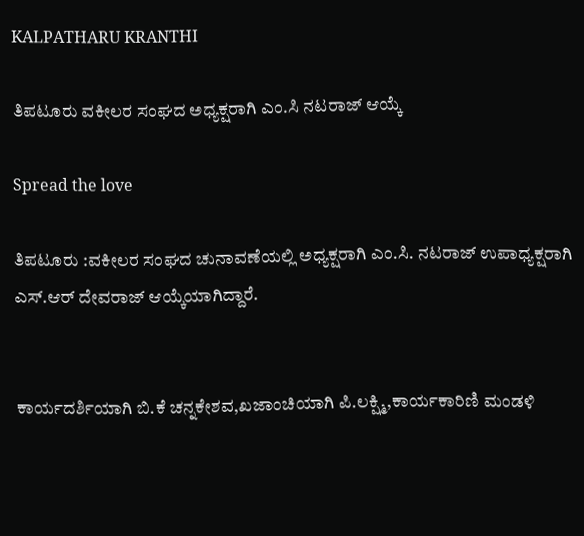KALPATHARU KRANTHI

ತಿಪಟೂರು ವಕೀಲರ ಸಂಘದ ಅಧ್ಯಕ್ಷರಾಗಿ ಎಂ.ಸಿ ನಟರಾಜ್ ಆಯ್ಕೆ

Spread the love

ತಿಪಟೂರು :ವಕೀಲರ ಸಂಘದ ಚುನಾವಣೆಯಲ್ಲಿ ಅಧ್ಯಕ್ಷರಾಗಿ ಎಂ.ಸಿ. ನಟರಾಜ್ ಉಪಾಧ್ಯಕ್ಷರಾಗಿ ಎಸ್.ಆರ್ ದೇವರಾಜ್ ಆಯ್ಕೆಯಾಗಿದ್ದಾರೆ.


ಕಾರ್ಯದರ್ಶಿಯಾಗಿ ಬಿ.ಕೆ ಚನ್ನಕೇಶವ,ಖಜಾಂಚಿಯಾಗಿ ಪಿ.ಲಕ್ಷ್ಮಿ,ಕಾರ್ಯಕಾರಿಣಿ ಮಂಡಳಿ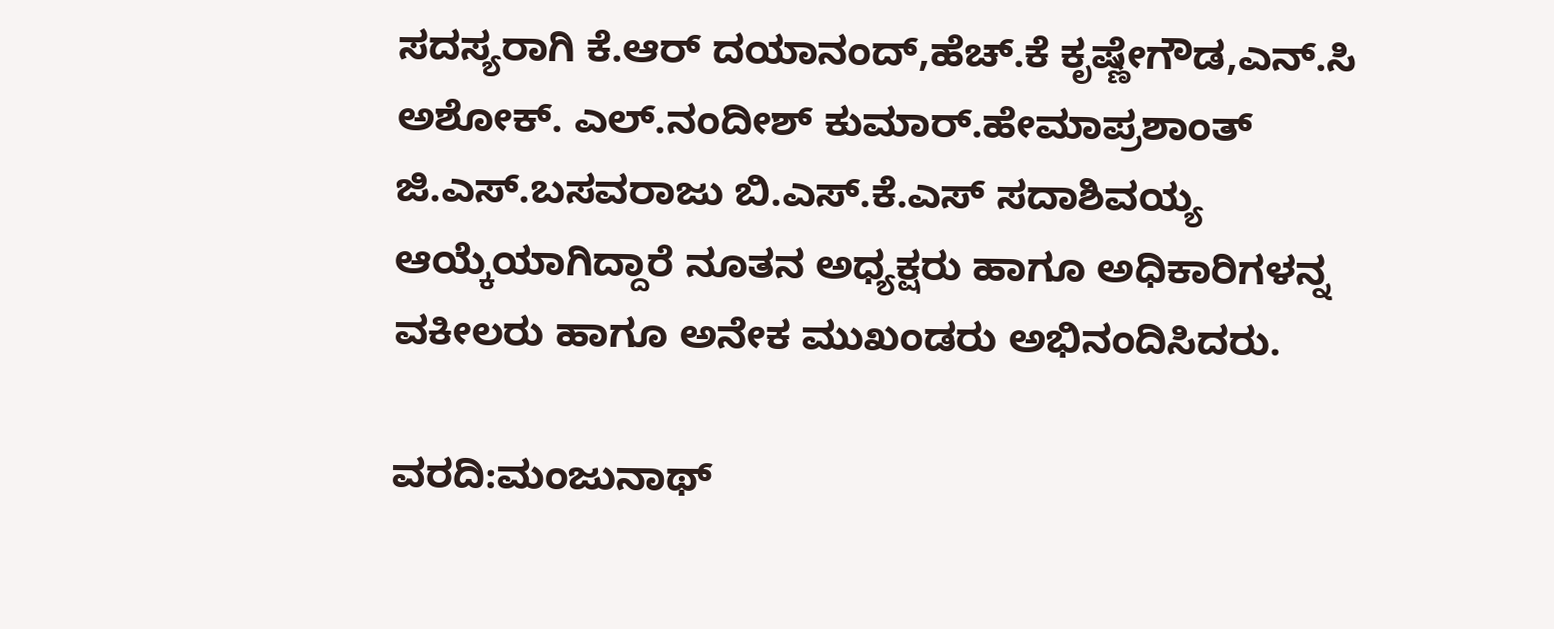ಸದಸ್ಯರಾಗಿ ಕೆ.ಆರ್ ದಯಾನಂದ್,ಹೆಚ್.ಕೆ ಕೃಷ್ಣೇಗೌಡ,ಎನ್.ಸಿ ಅಶೋಕ್. ಎಲ್.ನಂದೀಶ್ ಕುಮಾರ್.ಹೇಮಾಪ್ರಶಾಂತ್ ಜಿ.ಎಸ್.ಬಸವರಾಜು ಬಿ.ಎಸ್.ಕೆ.ಎಸ್ ಸದಾಶಿವಯ್ಯ ಆಯ್ಕೆಯಾಗಿದ್ದಾರೆ ನೂತನ ಅಧ್ಯಕ್ಷರು ಹಾಗೂ ಅಧಿಕಾರಿಗಳನ್ನ ವಕೀಲರು ಹಾಗೂ ಅನೇಕ ಮುಖಂಡರು ಅಭಿನಂದಿಸಿದರು.

ವರದಿ:ಮಂಜುನಾಥ್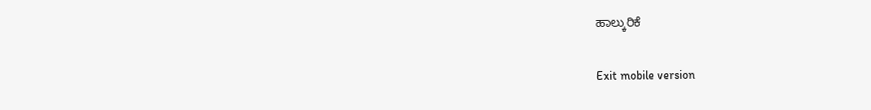ಹಾಲ್ಕುರಿಕೆ

Exit mobile version